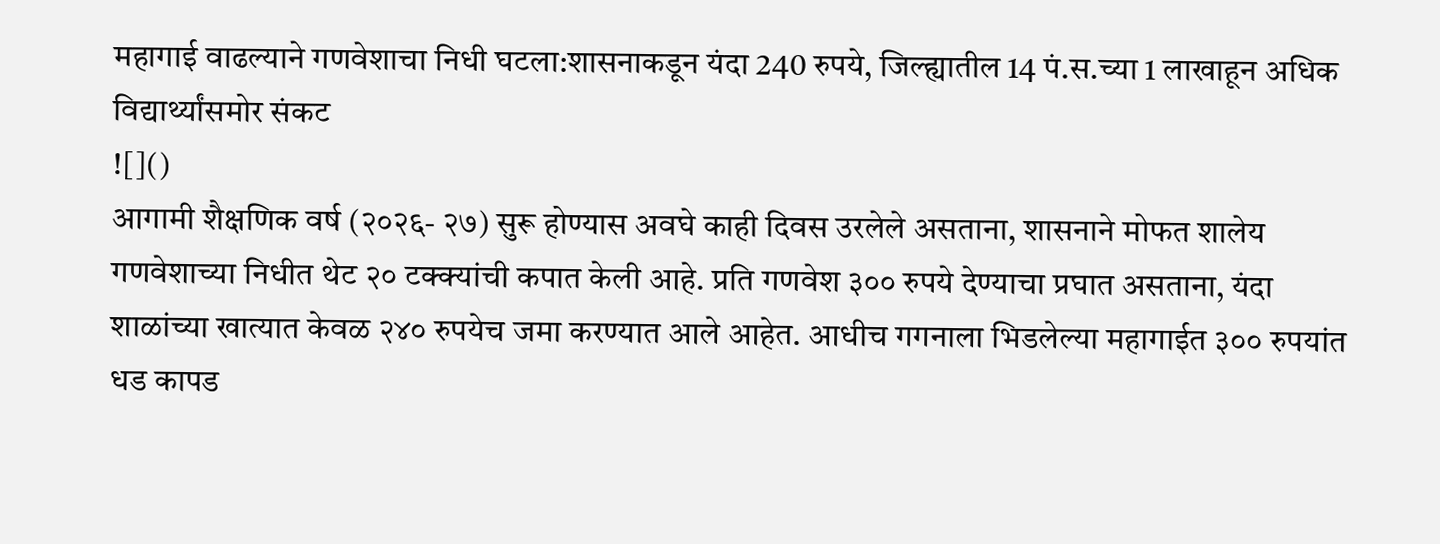महागाई वाढल्याने गणवेशाचा निधी घटला:शासनाकडून यंदा 240 रुपये, जिल्ह्यातील 14 पं.स.च्या 1 लाखाहून अधिक विद्यार्थ्यांसमोर संकट
![]()
आगामी शैक्षणिक वर्ष (२०२६- २७) सुरू होण्यास अवघे काही दिवस उरलेले असताना, शासनाने मोफत शालेय गणवेशाच्या निधीत थेट २० टक्क्यांची कपात केली आहे. प्रति गणवेश ३०० रुपये देण्याचा प्रघात असताना, यंदा शाळांच्या खात्यात केवळ २४० रुपयेच जमा करण्यात आले आहेत. आधीच गगनाला भिडलेल्या महागाईत ३०० रुपयांत धड कापड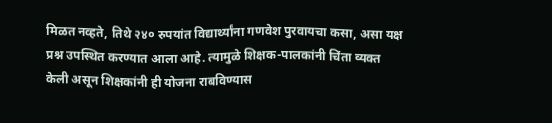मिळत नव्हते, तिथे २४० रुपयांत विद्यार्थ्यांना गणवेश पुरवायचा कसा, असा यक्ष प्रश्न उपस्थित करण्यात आला आहे. त्यामुळे शिक्षक-पालकांनी चिंता व्यक्त केली असून शिक्षकांनी ही योजना राबविण्यास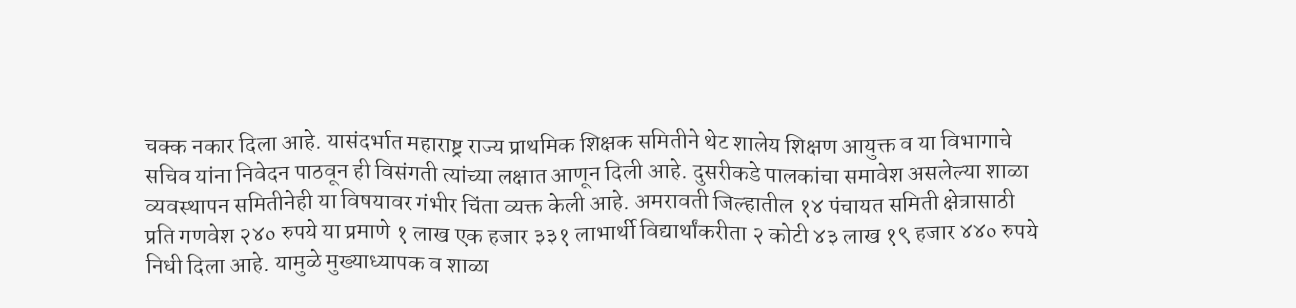चक्क नकार दिला आहे. यासंदर्भात महाराष्ट्र राज्य प्राथमिक शिक्षक समितीने थेट शालेय शिक्षण आयुक्त व या विभागाचे सचिव यांना निवेदन पाठवून ही विसंगती त्यांच्या लक्षात आणून दिली आहे. दुसरीकडे पालकांचा समावेश असलेल्या शाळा व्यवस्थापन समितीनेही या विषयावर गंभीर चिंता व्यक्त केली आहे. अमरावती जिल्हातील १४ पंचायत समिती क्षेत्रासाठी प्रति गणवेश २४० रुपये या प्रमाणे १ लाख एक हजार ३३१ लाभार्थी विद्यार्थांकरीता २ कोटी ४३ लाख १९ हजार ४४० रुपये निधी दिला आहे. यामुळे मुख्याध्यापक व शाळा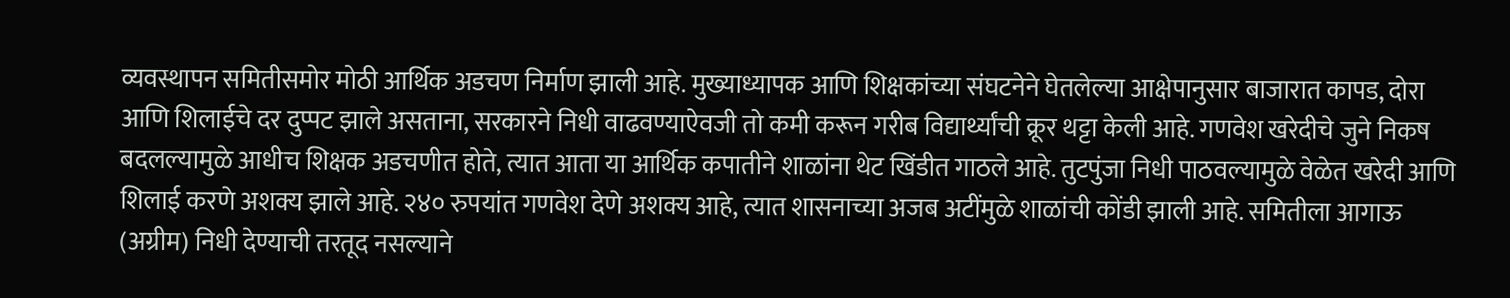व्यवस्थापन समितीसमोर मोठी आर्थिक अडचण निर्माण झाली आहे. मुख्याध्यापक आणि शिक्षकांच्या संघटनेने घेतलेल्या आक्षेपानुसार बाजारात कापड, दोरा आणि शिलाईचे दर दुप्पट झाले असताना, सरकारने निधी वाढवण्याऐवजी तो कमी करून गरीब विद्यार्थ्यांची क्रूर थट्टा केली आहे. गणवेश खरेदीचे जुने निकष बदलल्यामुळे आधीच शिक्षक अडचणीत होते, त्यात आता या आर्थिक कपातीने शाळांना थेट खिंडीत गाठले आहे. तुटपुंजा निधी पाठवल्यामुळे वेळेत खरेदी आणि शिलाई करणे अशक्य झाले आहे. २४० रुपयांत गणवेश देणे अशक्य आहे, त्यात शासनाच्या अजब अटींमुळे शाळांची कोंडी झाली आहे. समितीला आगाऊ (अग्रीम) निधी देण्याची तरतूद नसल्याने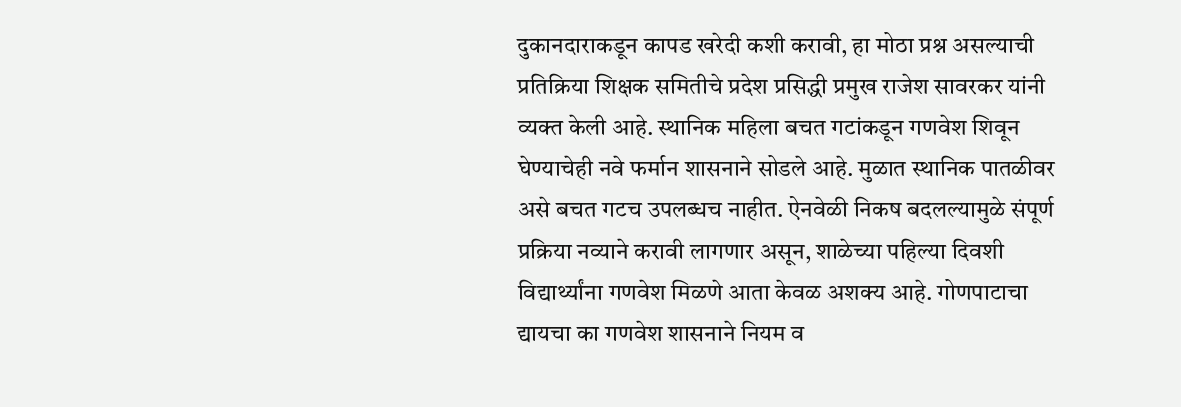दुकानदाराकडून कापड खरेदी कशी करावी, हा मोठा प्रश्न असल्याची प्रतिक्रिया शिक्षक समितीचे प्रदेश प्रसिद्धी प्रमुख राजेश सावरकर यांनी व्यक्त केली आहे. स्थानिक महिला बचत गटांकडून गणवेश शिवून घेण्याचेही नवे फर्मान शासनाने सोडले आहे. मुळात स्थानिक पातळीवर असे बचत गटच उपलब्धच नाहीत. ऐनवेळी निकष बदलल्यामुळे संपूर्ण प्रक्रिया नव्याने करावी लागणार असून, शाळेच्या पहिल्या दिवशी विद्यार्थ्यांना गणवेश मिळणे आता केवळ अशक्य आहे. गोणपाटाचा द्यायचा का गणवेश शासनाने नियम व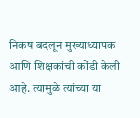निकष बदलून मुख्याध्यापक आणि शिक्षकांची कोंडी केली आहे. त्यामुळे त्यांच्या या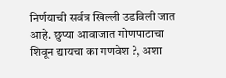निर्णयाची सर्वत्र खिल्ली उडविली जात आहे. छुप्या आवाजात गोणपाटाचा शिवून द्यायचा का गणवेश ?, अशा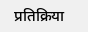प्रतिक्रिया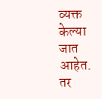व्यक्त केल्या जात आहेत. तर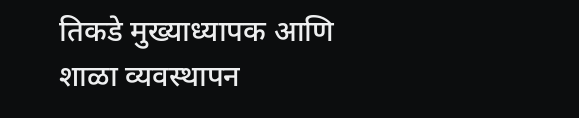तिकडे मुख्याध्यापक आणि शाळा व्यवस्थापन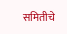समितीचे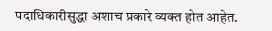पदाधिकारीसुद्धा अशाच प्रकारे व्यक्त होत आहेत.